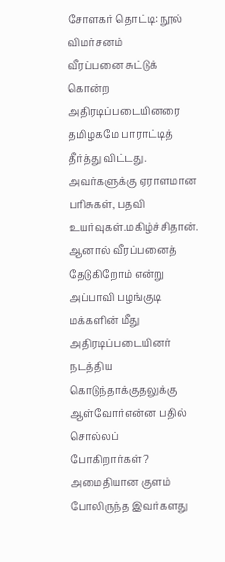சோளகர் தொட்டி: நூல் விமர்சனம்
வீரப்பனை சுட்டுக் கொன்ற அதிரடிப்படையினரை தமிழகமே பாராட்டித் தீர்த்து விட்டது. அவர்களுக்கு ஏராளமான பரிசுகள், பதவி உயர்வுகள்.மகிழ்ச்சிதான். ஆனால் வீரப்பனைத் தேடுகிறோம் என்று அப்பாவி பழங்குடி மக்களின் மீது அதிரடிப்படையினர் நடத்திய கொடுந்தாக்குதலுக்கு ஆள்வோர்என்ன பதில் சொல்லப் போகிறார்கள்?
அமைதியான குளம் போலிருந்த இவர்களது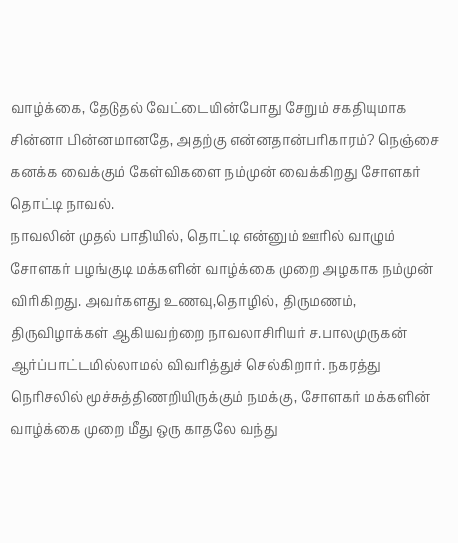வாழ்க்கை, தேடுதல் வேட்டையின்போது சேறும் சகதியுமாக சின்னா பின்னமானதே, அதற்கு என்னதான்பரிகாரம்? நெஞ்சை கனக்க வைக்கும் கேள்விகளை நம்முன் வைக்கிறது சோளகர் தொட்டி நாவல்.
நாவலின் முதல் பாதியில், தொட்டி என்னும் ஊரில் வாழும் சோளகர் பழங்குடி மக்களின் வாழ்க்கை முறை அழகாக நம்முன் விரிகிறது. அவர்களது உணவு,தொழில், திருமணம், திருவிழாக்கள் ஆகியவற்றை நாவலாசிரியர் ச.பாலமுருகன் ஆர்ப்பாட்டமில்லாமல் விவரித்துச் செல்கிறார். நகரத்து நெரிசலில் மூச்சுத்திணறியிருக்கும் நமக்கு, சோளகர் மக்களின் வாழ்க்கை முறை மீது ஒரு காதலே வந்து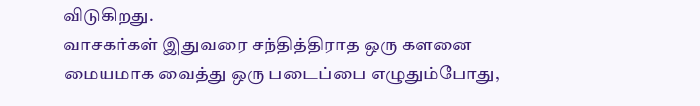விடுகிறது.
வாசகர்கள் இதுவரை சந்தித்திராத ஒரு களனை மையமாக வைத்து ஒரு படைப்பை எழுதும்போது,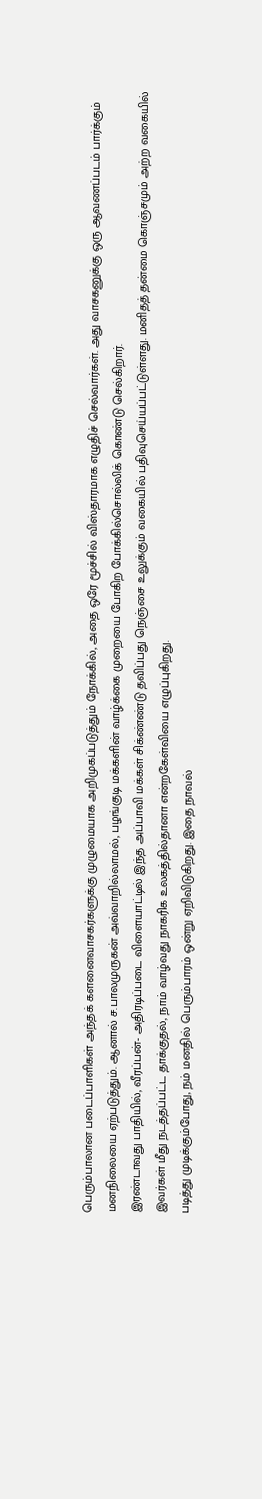பெரும்பாலான படைப்பாளிகள் அந்தக் களனைவாசகர்களுக்கு முழுமையாக அறிமுகப்படுத்தும் நோக்கில், அதை ஒரே மூச்சில் விஸ்தாரமாக எழுதிச் செல்வார்கள். அது வாசகனுக்கு ஒரு ஆவணப்படம் பார்க்கும் மனநிலையை ஏற்படுத்தும். ஆனால் ச.பாலமுருகன் அவ்வாறில்லாமல், பழங்குடி மக்களின் வாழ்க்கை முறையை போகிற போக்கில்சொல்லிக் கொண்டு செல்கிறார்.
இரண்டாவது பாதியில், வீரப்பன்- அதிரடிப்படை விளையாட்டில் இந்த அப்பாவி மக்கள் சிக்ண்ண்டு தவிப்பது நெஞ்சை உலுக்கும் வகையில் பதிவுசெய்யப்பட்டுள்ளது. மனிதத் தன்மை கொஞ்சமும் அற்ற வகையில் இவர்கள் மீது நடத்தப்பட்ட தாக்குதல், நாம் வாழ்வது நாகரிக உலகத்தில்தானா என்றகேள்வியை எழுப்புகிறது.
படித்து முடிக்கும்போது, நம் மனதில் பெரும்பாரம் ஒன்று ஏறிவிடுகிறது. இதை நாவல்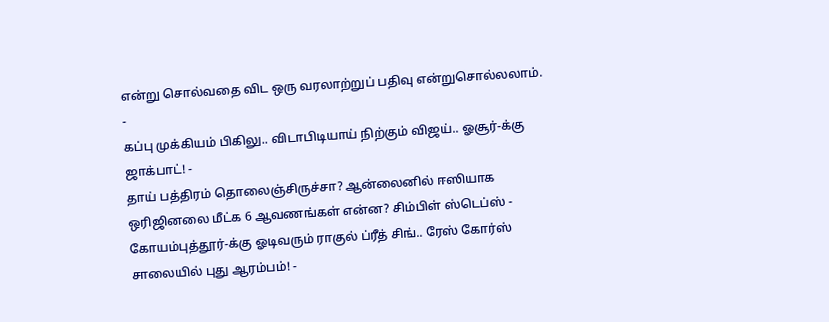என்று சொல்வதை விட ஒரு வரலாற்றுப் பதிவு என்றுசொல்லலாம்.
-
கப்பு முக்கியம் பிகிலு.. விடாபிடியாய் நிற்கும் விஜய்.. ஓசூர்-க்கு ஜாக்பாட்! -
தாய் பத்திரம் தொலைஞ்சிருச்சா? ஆன்லைனில் ஈஸியாக ஒரிஜினலை மீட்க 6 ஆவணங்கள் என்ன? சிம்பிள் ஸ்டெப்ஸ் -
கோயம்புத்தூர்-க்கு ஓடிவரும் ராகுல் ப்ரீத் சிங்.. ரேஸ் கோர்ஸ் சாலையில் புது ஆரம்பம்! -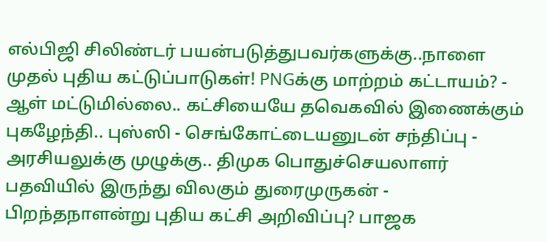எல்பிஜி சிலிண்டர் பயன்படுத்துபவர்களுக்கு..நாளை முதல் புதிய கட்டுப்பாடுகள்! PNGக்கு மாற்றம் கட்டாயம்? -
ஆள் மட்டுமில்லை.. கட்சியையே தவெகவில் இணைக்கும் புகழேந்தி.. புஸ்ஸி - செங்கோட்டையனுடன் சந்திப்பு -
அரசியலுக்கு முழுக்கு.. திமுக பொதுச்செயலாளர் பதவியில் இருந்து விலகும் துரைமுருகன் -
பிறந்தநாளன்று புதிய கட்சி அறிவிப்பு? பாஜக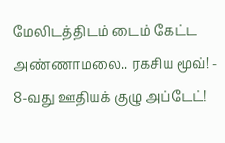மேலிடத்திடம் டைம் கேட்ட அண்ணாமலை.. ரகசிய மூவ்! -
8-வது ஊதியக் குழு அப்டேட்!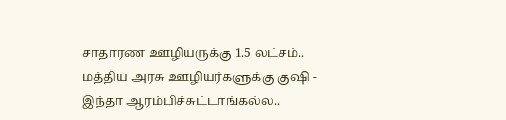சாதாரண ஊழியருக்கு 1.5 லட்சம்.. மத்திய அரசு ஊழியர்களுக்கு குஷி -
இந்தா ஆரம்பிச்சுட்டாங்கல்ல..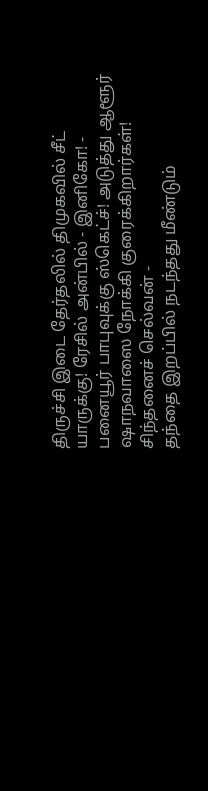திருச்சி இடை தேர்தலில் திமுகவில் சீட் யாருக்கு! ரேசில் அன்பில் - இனிகோ! -
பனையூர் பாபுவுக்கு ஸ்கெட்ச்! அடுத்து ஆளூர் ஷாநவாஸை நோக்கி குரைக்கிறார்கள்! சிந்தனைச் செல்வன் -
தந்தை இறப்பில் நடந்தது மீண்டும்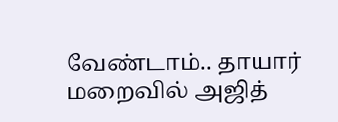வேண்டாம்.. தாயார் மறைவில் அஜித்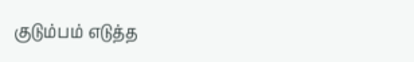குடும்பம் எடுத்த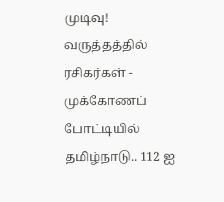முடிவு! வருத்தத்தில் ரசிகர்கள் -
முக்கோணப் போட்டியில் தமிழ்நாடு.. 112 ஐ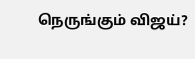நெருங்கும் விஜய்?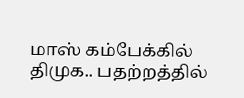மாஸ் கம்பேக்கில் திமுக.. பதற்றத்தில்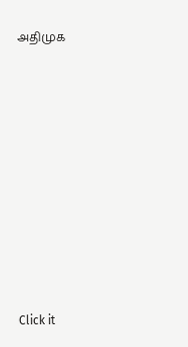அதிமுக












Click it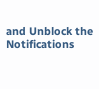and Unblock the Notifications